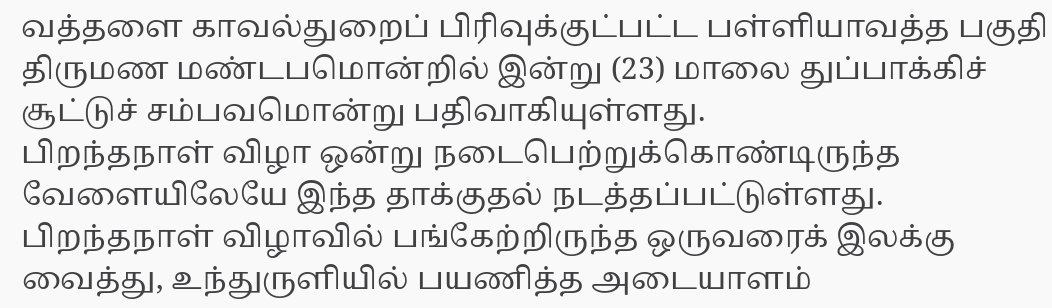வத்தளை காவல்துறைப் பிரிவுக்குட்பட்ட பள்ளியாவத்த பகுதி திருமண மண்டபமொன்றில் இன்று (23) மாலை துப்பாக்கிச் சூட்டுச் சம்பவமொன்று பதிவாகியுள்ளது.
பிறந்தநாள் விழா ஒன்று நடைபெற்றுக்கொண்டிருந்த வேளையிலேயே இந்த தாக்குதல் நடத்தப்பட்டுள்ளது.
பிறந்தநாள் விழாவில் பங்கேற்றிருந்த ஒருவரைக் இலக்கு வைத்து, உந்துருளியில் பயணித்த அடையாளம்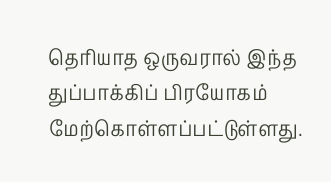தெரியாத ஒருவரால் இந்த துப்பாக்கிப் பிரயோகம் மேற்கொள்ளப்பட்டுள்ளது.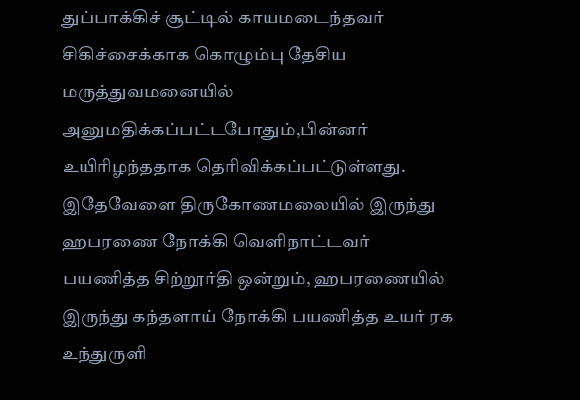துப்பாக்கிச் சூட்டில் காயமடைந்தவர் சிகிச்சைக்காக கொழும்பு தேசிய மருத்துவமனையில் அனுமதிக்கப்பட்டபோதும்,பின்னர் உயிரிழந்ததாக தெரிவிக்கப்பட்டுள்ளது.
இதேவேளை திருகோணமலையில் இருந்து ஹபரணை நோக்கி வெளிநாட்டவர் பயணித்த சிற்றூர்தி ஒன்றும், ஹபரணையில் இருந்து கந்தளாய் நோக்கி பயணித்த உயர் ரக உந்துருளி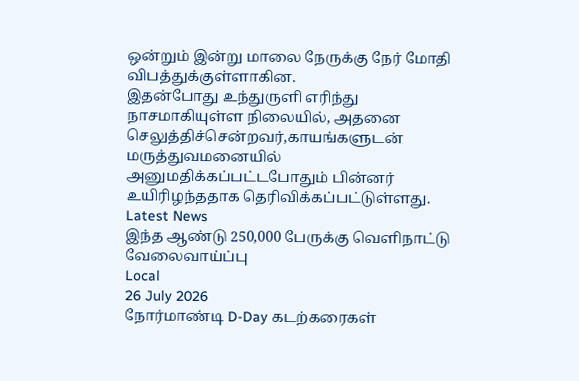ஒன்றும் இன்று மாலை நேருக்கு நேர் மோதி விபத்துக்குள்ளாகின.
இதன்போது உந்துருளி எரிந்து நாசமாகியுள்ள நிலையில், அதனை செலுத்திச்சென்றவர்,காயங்களுடன் மருத்துவமனையில் அனுமதிக்கப்பட்டபோதும் பின்னர் உயிரிழந்ததாக தெரிவிக்கப்பட்டுள்ளது.
Latest News
இந்த ஆண்டு 250,000 பேருக்கு வெளிநாட்டு வேலைவாய்ப்பு
Local
26 July 2026
நோர்மாண்டி D-Day கடற்கரைகள்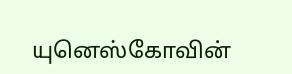யுனெஸ்கோவின்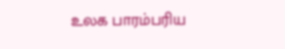உலக பாரம்பரிய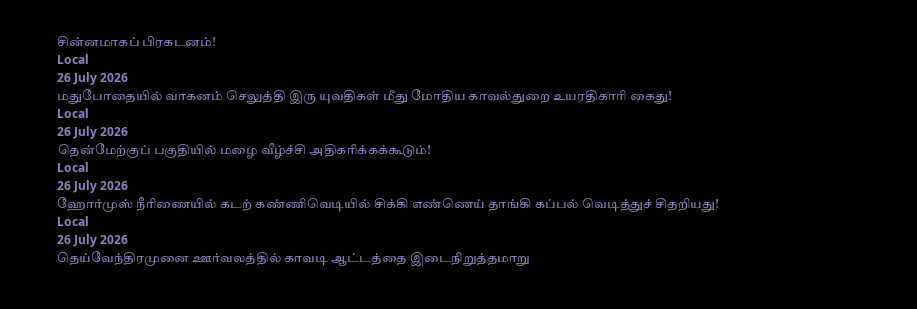சின்னமாகப் பிரகடனம்!
Local
26 July 2026
மதுபோதையில் வாகனம் செலுத்தி இரு யுவதிகள் மீது மோதிய காவல்துறை உயரதிகாரி கைது!
Local
26 July 2026
தென்மேற்குப் பகுதியில் மழை வீழ்ச்சி அதிகரிக்கக்கூடும்!
Local
26 July 2026
ஹோர்முஸ் நீரிணையில் கடற் கண்ணிவெடியில் சிக்கி எண்ணெய் தாங்கி கப்பல் வெடித்துச் சிதறியது!
Local
26 July 2026
தெய்வேந்திரமுனை ஊர்வலத்தில் காவடி ஆட்டத்தை இடைநிறுத்தமாறு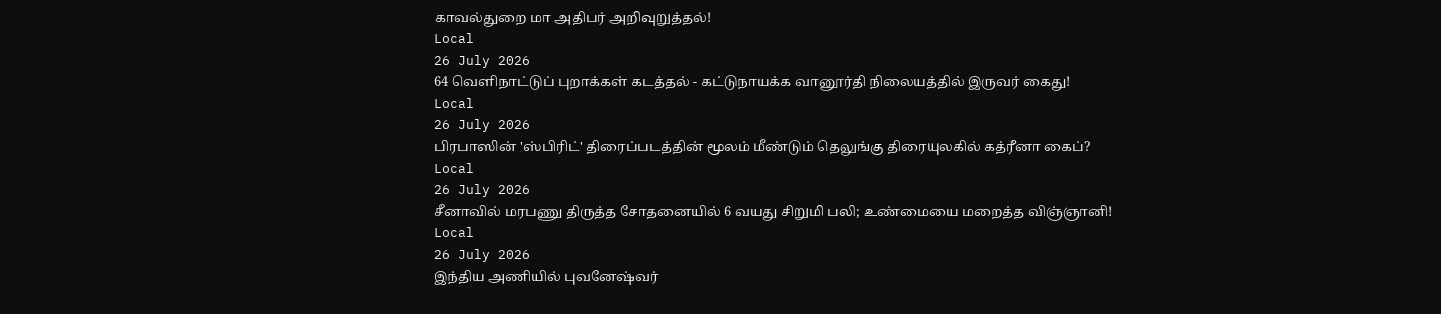காவல்துறை மா அதிபர் அறிவுறுத்தல்!
Local
26 July 2026
64 வெளிநாட்டுப் புறாக்கள் கடத்தல் - கட்டுநாயக்க வானூர்தி நிலையத்தில் இருவர் கைது!
Local
26 July 2026
பிரபாஸின் 'ஸ்பிரிட்' திரைப்படத்தின் மூலம் மீண்டும் தெலுங்கு திரையுலகில் கத்ரீனா கைப்?
Local
26 July 2026
சீனாவில் மரபணு திருத்த சோதனையில் 6 வயது சிறுமி பலி; உண்மையை மறைத்த விஞ்ஞானி!
Local
26 July 2026
இந்திய அணியில் புவனேஷ்வர்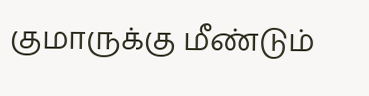குமாருக்கு மீண்டும்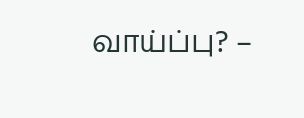வாய்ப்பு? –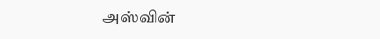அஸ்வின்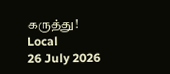கருத்து!
Local
26 July 2026